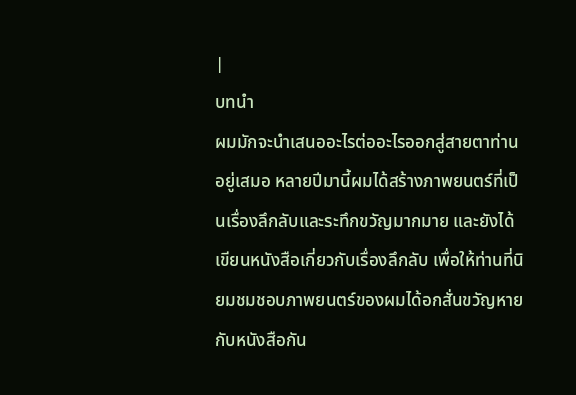|
บทนำ
ผมมักจะนำเสนออะไรต่ออะไรออกสู่สายตาท่านอยู่เสมอ หลายปีมานี้ผมได้สร้างภาพยนตร์ที่เป็นเรื่องลึกลับและระทึกขวัญมากมาย และยังได้เขียนหนังสือเกี่ยวกับเรื่องลึกลับ เพื่อให้ท่านที่นิยมชมชอบภาพยนตร์ของผมได้อกสั่นขวัญหายกับหนังสือกัน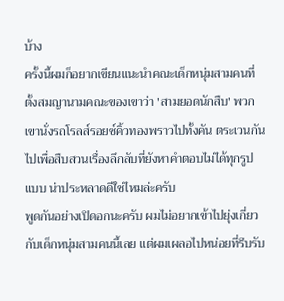บ้าง
ครั้งนี้ผมก็อยากเขียนแนะนำคณะเด็กหนุ่มสามคนที่ตั้งสมญานามคณะของเขาว่า 'สามยอดนักสืบ' พวกเขานั่งรถโรลส์รอยซ์คิ้วทองพราวไปทั้งคัน ตระเวนกันไปเพื่อสืบสวนเรื่องลึกลับที่ยังหาคำตอบไม่ได้ทุกรูปแบบ น่าประหลาดดีใช่ไหมล่ะครับ
พูดกันอย่างเปิดอกนะครับ ผมไม่อยากเข้าไปยุ่งเกี่ยวกับเด็กหนุ่มสามคนนี้เลย แต่ผมเผลอไปหน่อยที่รีบรับ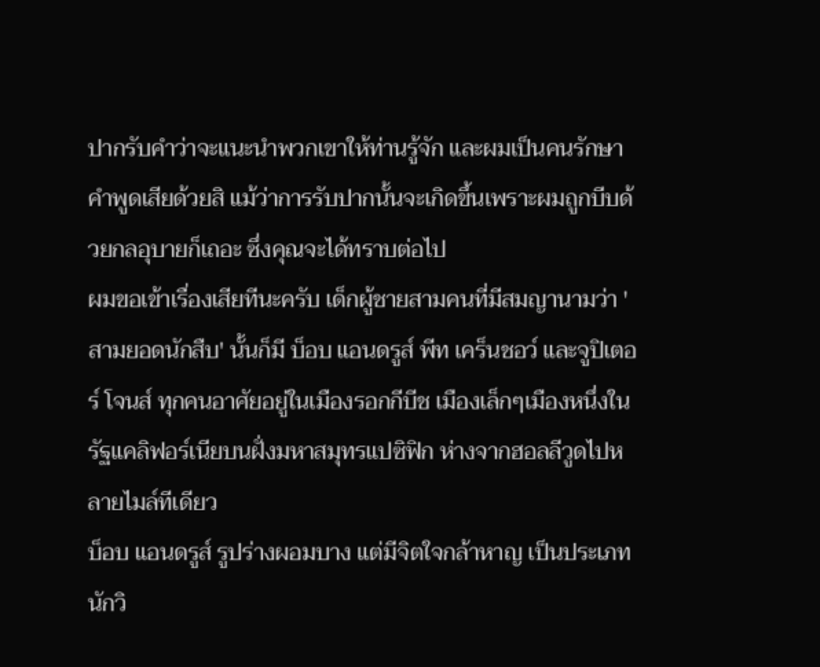ปากรับคำว่าจะแนะนำพวกเขาให้ท่านรู้จัก และผมเป็นคนรักษาคำพูดเสียด้วยสิ แม้ว่าการรับปากนั้นจะเกิดขึ้นเพราะผมถูกบีบด้วยกลอุบายก็เถอะ ซึ่งคุณจะได้ทราบต่อไป
ผมขอเข้าเรื่องเสียทีนะครับ เด็กผู้ชายสามคนที่มีสมญานามว่า 'สามยอดนักสืบ' นั้นก็มี บ็อบ แอนดรูส์ พีท เคร็นชอว์ และจูปิเตอร์ โจนส์ ทุกคนอาศัยอยู่ในเมืองรอกกีบีช เมืองเล็กๆเมืองหนึ่งในรัฐแคลิฟอร์เนียบนฝั่งมหาสมุทรแปซิฟิก ห่างจากฮอลลีวูดไปหลายไมล์ทีเดียว
บ็อบ แอนดรูส์ รูปร่างผอมบาง แต่มีจิตใจกล้าหาญ เป็นประเภทนักวิ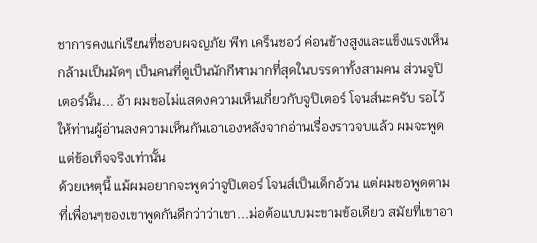ชาการคงแก่เรียนที่ชอบผจญภัย พีท เคร็นชอว์ ค่อนข้างสูงและแข็งแรงเห็นกล้ามเป็นมัดๆ เป็นคนที่ดูเป็นนักกีฬามากที่สุดในบรรดาทั้งสามคน ส่วนจูปิเตอร์นั้น... อ้า ผมขอไม่แสดงความเห็นเกี่ยวกับจูปิเตอร์ โจนส์นะครับ รอไว้ให้ท่านผู้อ่านลงความเห็นกันเอาเองหลังจากอ่านเรื่องราวจบแล้ว ผมจะพูดแต่ข้อเท็จจริงเท่านั้น
ด้วยเหตุนี้ แม้ผมอยากจะพูดว่าจูปิเตอร์ โจนส์เป็นเด็กอ้วน แต่ผมขอพูดตามที่เพื่อนๆของเขาพูดกันดีกว่าว่าเขา...ม่อต้อแบบมะขามข้อเดียว สมัยที่เขาอา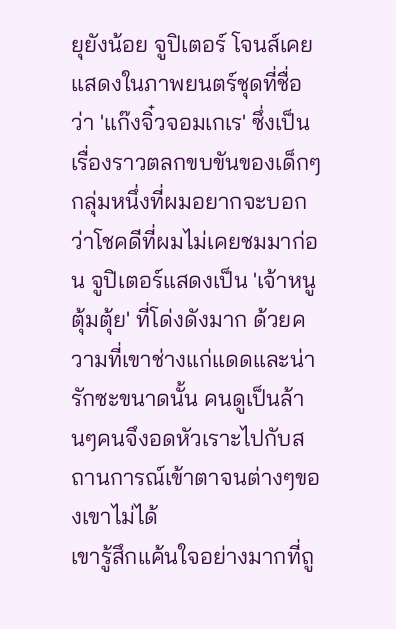ยุยังน้อย จูปิเตอร์ โจนส์เคยแสดงในภาพยนตร์ชุดที่ชื่อว่า 'แก๊งจิ๋วจอมเกเร' ซึ่งเป็นเรื่องราวตลกขบขันของเด็กๆกลุ่มหนึ่งที่ผมอยากจะบอกว่าโชคดีที่ผมไม่เคยชมมาก่อน จูปิเตอร์แสดงเป็น 'เจ้าหนูตุ้มตุ้ย' ที่โด่งดังมาก ด้วยความที่เขาช่างแก่แดดและน่ารักซะขนาดนั้น คนดูเป็นล้านๆคนจึงอดหัวเราะไปกับสถานการณ์เข้าตาจนต่างๆของเขาไม่ได้
เขารู้สึกแค้นใจอย่างมากที่ถู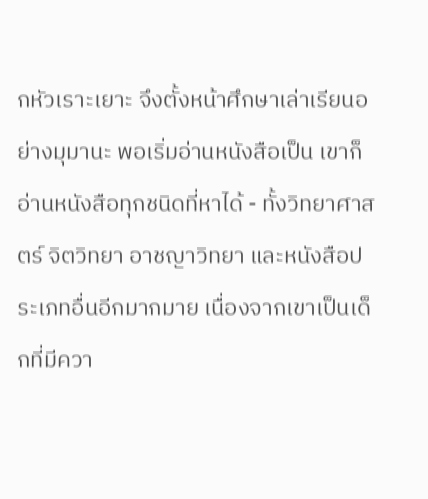กหัวเราะเยาะ จึงตั้งหน้าศึกษาเล่าเรียนอย่างมุมานะ พอเริ่มอ่านหนังสือเป็น เขาก็อ่านหนังสือทุกชนิดที่หาได้ - ทั้งวิทยาศาสตร์ จิตวิทยา อาชญาวิทยา และหนังสือประเภทอื่นอีกมากมาย เนื่องจากเขาเป็นเด็กที่มีควา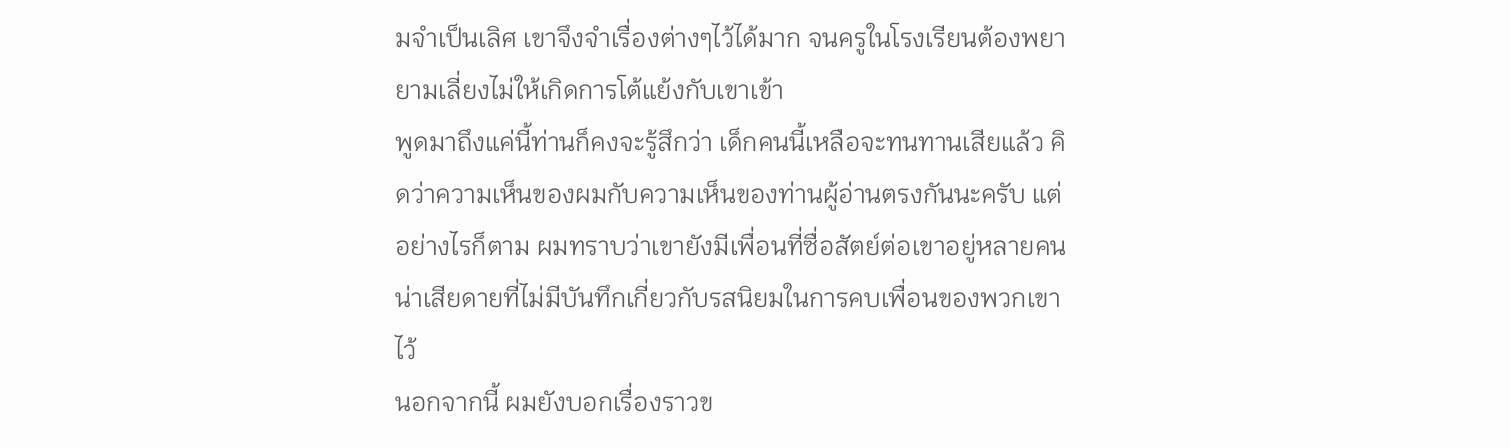มจำเป็นเลิศ เขาจึงจำเรื่องต่างๆไว้ได้มาก จนครูในโรงเรียนต้องพยายามเลี่ยงไม่ให้เกิดการโต้แย้งกับเขาเข้า
พูดมาถึงแค่นี้ท่านก็คงจะรู้สึกว่า เด็กคนนี้เหลือจะทนทานเสียแล้ว คิดว่าความเห็นของผมกับความเห็นของท่านผู้อ่านตรงกันนะครับ แต่อย่างไรก็ตาม ผมทราบว่าเขายังมีเพื่อนที่ซื่อสัตย์ต่อเขาอยู่หลายคน น่าเสียดายที่ไม่มีบันทึกเกี่ยวกับรสนิยมในการคบเพื่อนของพวกเขาไว้
นอกจากนี้ ผมยังบอกเรื่องราวข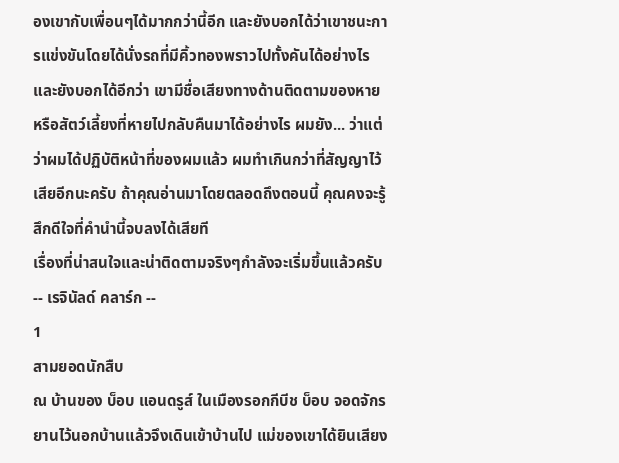องเขากับเพื่อนๆได้มากกว่านี้อีก และยังบอกได้ว่าเขาชนะการแข่งขันโดยได้นั่งรถที่มีคิ้วทองพราวไปทั้งคันได้อย่างไร และยังบอกได้อีกว่า เขามีชื่อเสียงทางด้านติดตามของหาย หรือสัตว์เลี้ยงที่หายไปกลับคืนมาได้อย่างไร ผมยัง... ว่าแต่ว่าผมได้ปฏิบัติหน้าที่ของผมแล้ว ผมทำเกินกว่าที่สัญญาไว้เสียอีกนะครับ ถ้าคุณอ่านมาโดยตลอดถึงตอนนี้ คุณคงจะรู้สึกดีใจที่คำนำนี้จบลงได้เสียที
เรื่องที่น่าสนใจและน่าติดตามจริงๆกำลังจะเริ่มขึ้นแล้วครับ
-- เรจินัลด์ คลาร์ก --
1
สามยอดนักสืบ
ณ บ้านของ บ็อบ แอนดรูส์ ในเมืองรอกกีบีช บ็อบ จอดจักรยานไว้นอกบ้านแล้วจึงเดินเข้าบ้านไป แม่ของเขาได้ยินเสียง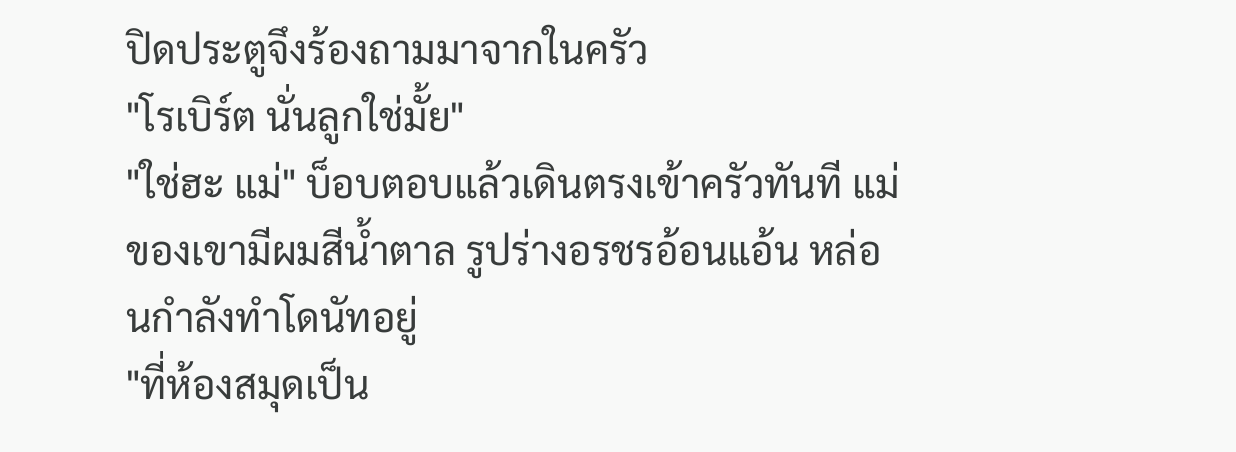ปิดประตูจึงร้องถามมาจากในครัว
"โรเบิร์ต นั่นลูกใช่มั้ย"
"ใช่ฮะ แม่" บ็อบตอบแล้วเดินตรงเข้าครัวทันที แม่ของเขามีผมสีน้ำตาล รูปร่างอรชรอ้อนแอ้น หล่อนกำลังทำโดนัทอยู่
"ที่ห้องสมุดเป็น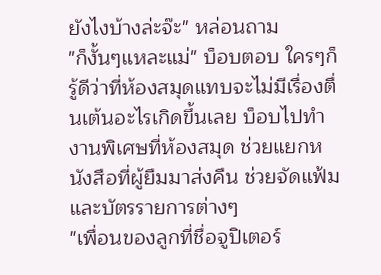ยังไงบ้างล่ะจ๊ะ" หล่อนถาม
"ก็งั้นๆแหละแม่" บ็อบตอบ ใครๆก็รู้ดีว่าที่ห้องสมุดแทบจะไม่มีเรื่องตื่นเต้นอะไรเกิดขึ้นเลย บ็อบไปทำงานพิเศษที่ห้องสมุด ช่วยแยกหนังสือที่ผู้ยืมมาส่งคืน ช่วยจัดแฟ้มและบัตรรายการต่างๆ
"เพื่อนของลูกที่ชื่อจูปิเตอร์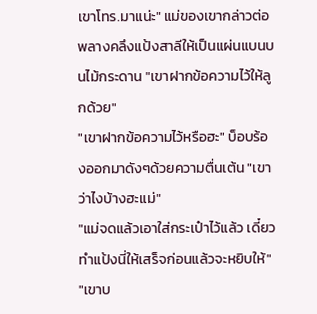เขาโทร.มาแน่ะ" แม่ของเขากล่าวต่อ พลางคลึงแป้งสาลีให้เป็นแผ่นแบนบนไม้กระดาน "เขาฝากข้อความไว้ให้ลูกด้วย"
"เขาฝากข้อความไว้หรือฮะ" บ็อบร้องออกมาดังๆด้วยความตื่นเต้น "เขาว่าไงบ้างฮะแม่"
"แม่จดแล้วเอาใส่กระเป๋าไว้แล้ว เดี๋ยวทำแป้งนี่ให้เสร็จก่อนแล้วจะหยิบให้"
"เขาบ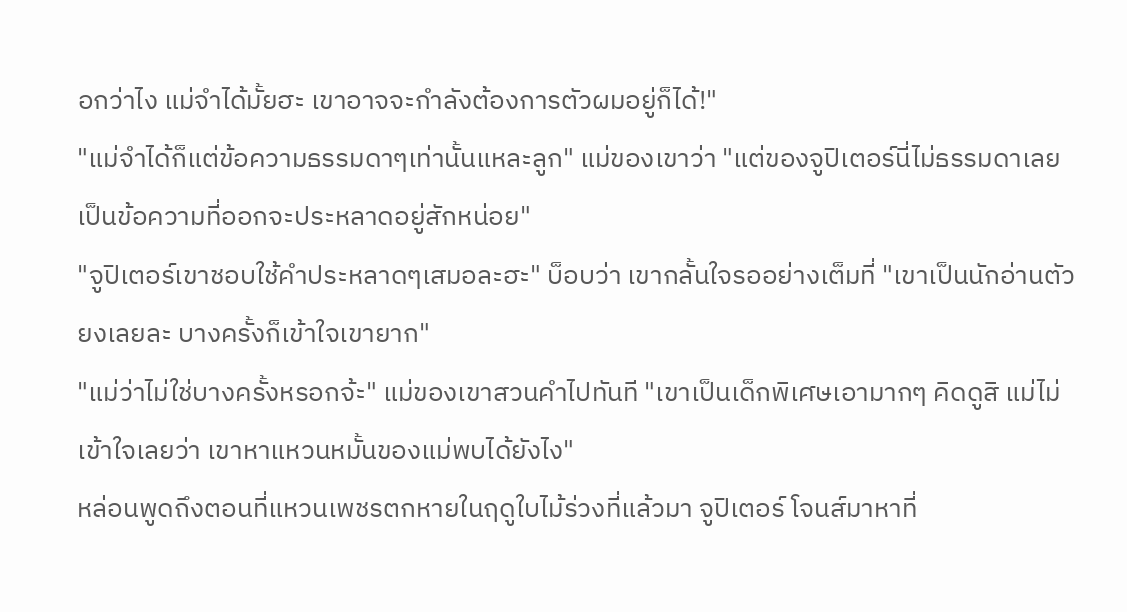อกว่าไง แม่จำได้มั้ยฮะ เขาอาจจะกำลังต้องการตัวผมอยู่ก็ได้!"
"แม่จำได้ก็แต่ข้อความธรรมดาๆเท่านั้นแหละลูก" แม่ของเขาว่า "แต่ของจูปิเตอร์นี่ไม่ธรรมดาเลย เป็นข้อความที่ออกจะประหลาดอยู่สักหน่อย"
"จูปิเตอร์เขาชอบใช้คำประหลาดๆเสมอละฮะ" บ็อบว่า เขากลั้นใจรออย่างเต็มที่ "เขาเป็นนักอ่านตัวยงเลยละ บางครั้งก็เข้าใจเขายาก"
"แม่ว่าไม่ใช่บางครั้งหรอกจ้ะ" แม่ของเขาสวนคำไปทันที "เขาเป็นเด็กพิเศษเอามากๆ คิดดูสิ แม่ไม่เข้าใจเลยว่า เขาหาแหวนหมั้นของแม่พบได้ยังไง"
หล่อนพูดถึงตอนที่แหวนเพชรตกหายในฤดูใบไม้ร่วงที่แล้วมา จูปิเตอร์ โจนส์มาหาที่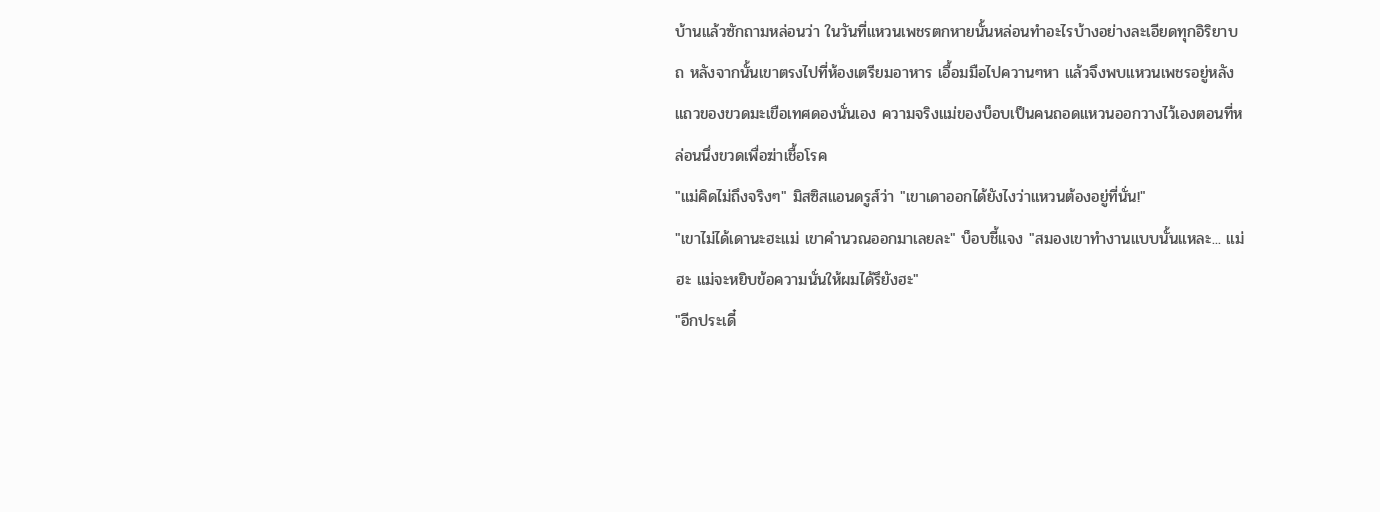บ้านแล้วซักถามหล่อนว่า ในวันที่แหวนเพชรตกหายนั้นหล่อนทำอะไรบ้างอย่างละเอียดทุกอิริยาบถ หลังจากนั้นเขาตรงไปที่ห้องเตรียมอาหาร เอื้อมมือไปควานๆหา แล้วจึงพบแหวนเพชรอยู่หลังแถวของขวดมะเขือเทศดองนั่นเอง ความจริงแม่ของบ็อบเป็นคนถอดแหวนออกวางไว้เองตอนที่หล่อนนึ่งขวดเพื่อฆ่าเชื้อโรค
"แม่คิดไม่ถึงจริงๆ" มิสซิสแอนดรูส์ว่า "เขาเดาออกได้ยังไงว่าแหวนต้องอยู่ที่นั่น!"
"เขาไม่ได้เดานะฮะแม่ เขาคำนวณออกมาเลยละ" บ็อบชี้แจง "สมองเขาทำงานแบบนั้นแหละ... แม่ฮะ แม่จะหยิบข้อความนั่นให้ผมได้รึยังฮะ"
"อีกประเดี๋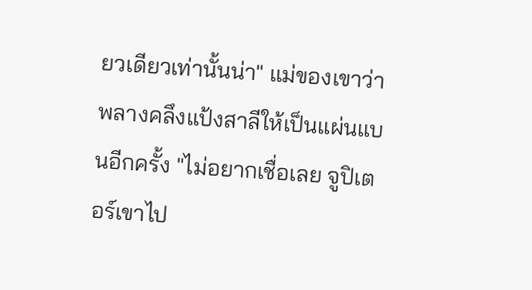ยวเดียวเท่านั้นน่า" แม่ของเขาว่าพลางคลึงแป้งสาลีให้เป็นแผ่นแบนอีกครั้ง "ไม่อยากเชื่อเลย จูปิเตอร์เขาไป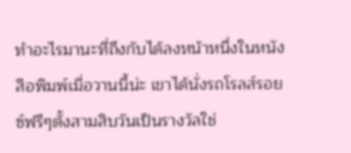ทำอะไรมานะที่ถึงกับได้ลงหน้าหนึ่งในหนังสือพิมพ์เมื่อวานนี้น่ะ เขาได้นั่งรถโรลส์รอยซ์ฟรีๆตั้งสามสิบวันเป็นรางวัลใช่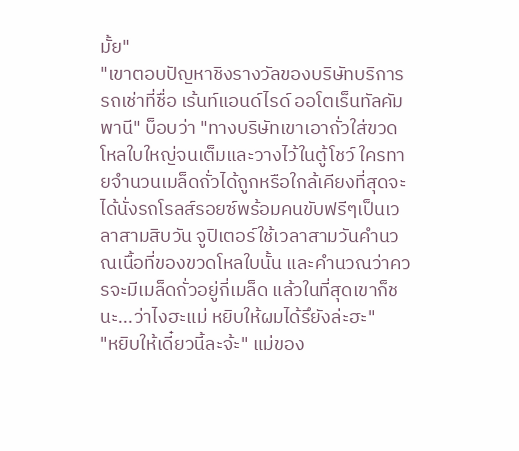มั้ย"
"เขาตอบปัญหาชิงรางวัลของบริษัทบริการรถเช่าที่ชื่อ เร้นท์แอนด์ไรด์ ออโตเร็นทัลคัมพานี" บ็อบว่า "ทางบริษัทเขาเอาถั่วใส่ขวดโหลใบใหญ่จนเต็มและวางไว้ในตู้โชว์ ใครทายจำนวนเมล็ดถั่วได้ถูกหรือใกล้เคียงที่สุดจะได้นั่งรถโรลส์รอยซ์พร้อมคนขับฟรีๆเป็นเวลาสามสิบวัน จูปิเตอร์ใช้เวลาสามวันคำนวณเนื้อที่ของขวดโหลใบนั้น และคำนวณว่าควรจะมีเมล็ดถั่วอยู่กี่เมล็ด แล้วในที่สุดเขาก็ชนะ...ว่าไงฮะแม่ หยิบให้ผมได้รึยังล่ะฮะ"
"หยิบให้เดี๋ยวนี้ละจ้ะ" แม่ของ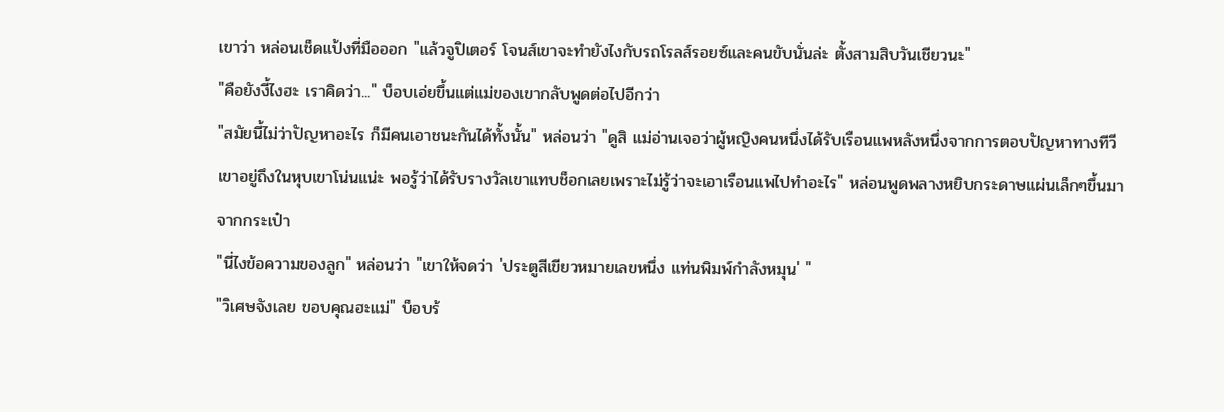เขาว่า หล่อนเช็ดแป้งที่มือออก "แล้วจูปิเตอร์ โจนส์เขาจะทำยังไงกับรถโรลส์รอยซ์และคนขับนั่นล่ะ ตั้งสามสิบวันเชียวนะ"
"คือยังงี้ไงฮะ เราคิดว่า..." บ็อบเอ่ยขึ้นแต่แม่ของเขากลับพูดต่อไปอีกว่า
"สมัยนี้ไม่ว่าปัญหาอะไร ก็มีคนเอาชนะกันได้ทั้งนั้น" หล่อนว่า "ดูสิ แม่อ่านเจอว่าผู้หญิงคนหนึ่งได้รับเรือนแพหลังหนึ่งจากการตอบปัญหาทางทีวี เขาอยู่ถึงในหุบเขาโน่นแน่ะ พอรู้ว่าได้รับรางวัลเขาแทบช็อกเลยเพราะไม่รู้ว่าจะเอาเรือนแพไปทำอะไร" หล่อนพูดพลางหยิบกระดาษแผ่นเล็กๆขึ้นมาจากกระเป๋า
"นี่ไงข้อความของลูก" หล่อนว่า "เขาให้จดว่า 'ประตูสีเขียวหมายเลขหนึ่ง แท่นพิมพ์กำลังหมุน' "
"วิเศษจังเลย ขอบคุณฮะแม่" บ็อบร้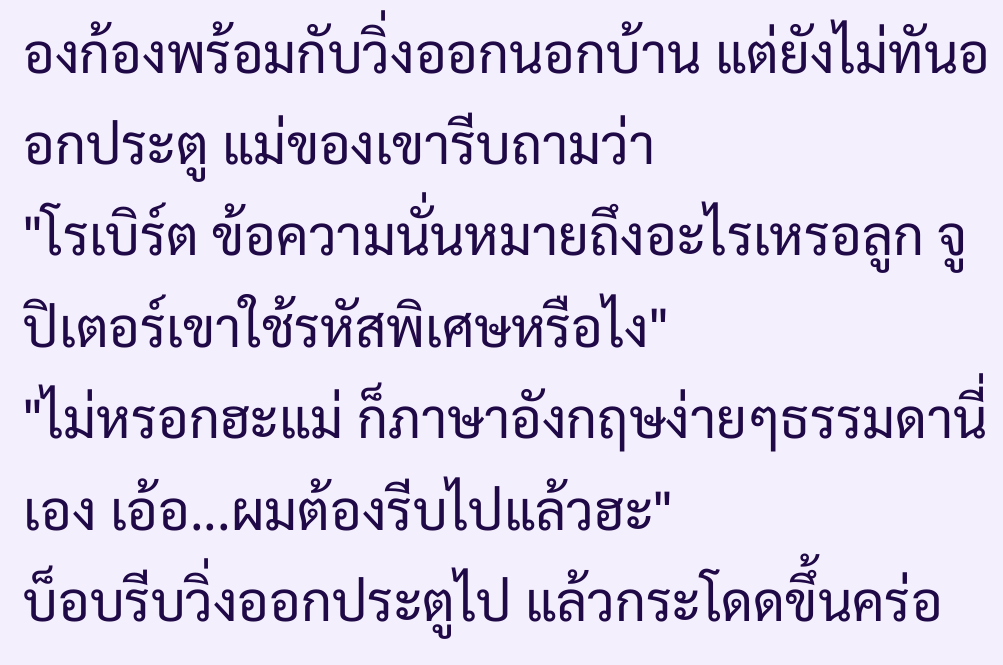องก้องพร้อมกับวิ่งออกนอกบ้าน แต่ยังไม่ทันออกประตู แม่ของเขารีบถามว่า
"โรเบิร์ต ข้อความนั่นหมายถึงอะไรเหรอลูก จูปิเตอร์เขาใช้รหัสพิเศษหรือไง"
"ไม่หรอกฮะแม่ ก็ภาษาอังกฤษง่ายๆธรรมดานี่เอง เอ้อ...ผมต้องรีบไปแล้วฮะ"
บ็อบรีบวิ่งออกประตูไป แล้วกระโดดขึ้นคร่อ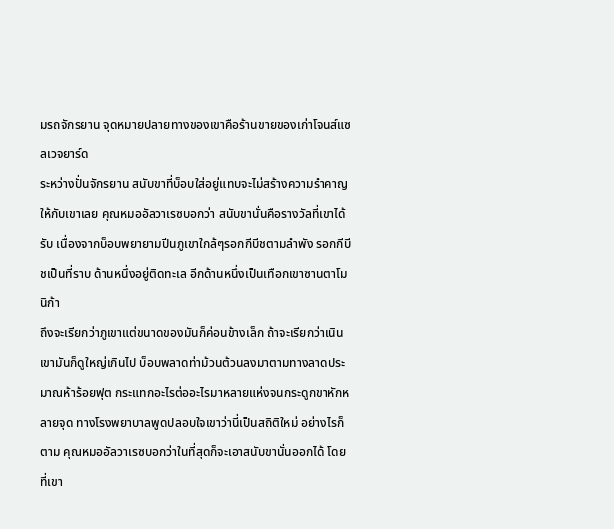มรถจักรยาน จุดหมายปลายทางของเขาคือร้านขายของเก่าโจนส์แซลเวจยาร์ด
ระหว่างปั่นจักรยาน สนับขาที่บ็อบใส่อยู่แทบจะไม่สร้างความรำคาญให้กับเขาเลย คุณหมออัลวาเรซบอกว่า สนับขานั่นคือรางวัลที่เขาได้รับ เนื่องจากบ็อบพยายามปีนภูเขาใกล้ๆรอกกีบีชตามลำพัง รอกกีบีชเป็นที่ราบ ด้านหนึ่งอยู่ติดทะเล อีกด้านหนึ่งเป็นเทือกเขาซานตาโมนิก้า
ถึงจะเรียกว่าภูเขาแต่ขนาดของมันก็ค่อนข้างเล็ก ถ้าจะเรียกว่าเนินเขามันก็ดูใหญ่เกินไป บ็อบพลาดท่าม้วนต้วนลงมาตามทางลาดประมาณห้าร้อยฟุต กระแทกอะไรต่ออะไรมาหลายแห่งจนกระดูกขาหักหลายจุด ทางโรงพยาบาลพูดปลอบใจเขาว่านี่เป็นสถิติใหม่ อย่างไรก็ตาม คุณหมออัลวาเรซบอกว่าในที่สุดก็จะเอาสนับขานั่นออกได้ โดยที่เขา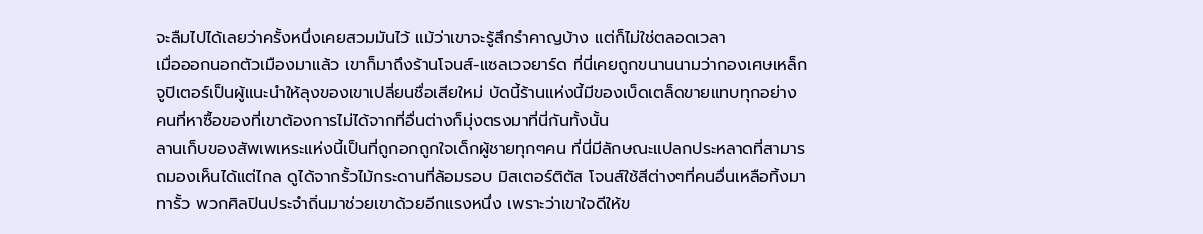จะลืมไปได้เลยว่าครั้งหนึ่งเคยสวมมันไว้ แม้ว่าเขาจะรู้สึกรำคาญบ้าง แต่ก็ไม่ใช่ตลอดเวลา
เมื่อออกนอกตัวเมืองมาแล้ว เขาก็มาถึงร้านโจนส์-แซลเวจยาร์ด ที่นี่เคยถูกขนานนามว่ากองเศษเหล็ก จูปิเตอร์เป็นผู้แนะนำให้ลุงของเขาเปลี่ยนชื่อเสียใหม่ บัดนี้ร้านแห่งนี้มีของเบ็ดเตล็ดขายแทบทุกอย่าง คนที่หาซื้อของที่เขาต้องการไม่ได้จากที่อื่นต่างก็มุ่งตรงมาที่นี่กันทั้งนั้น
ลานเก็บของสัพเพเหระแห่งนี้เป็นที่ถูกอกถูกใจเด็กผู้ชายทุกๆคน ที่นี่มีลักษณะแปลกประหลาดที่สามารถมองเห็นได้แต่ไกล ดูได้จากรั้วไม้กระดานที่ล้อมรอบ มิสเตอร์ติตัส โจนส์ใช้สีต่างๆที่คนอื่นเหลือทิ้งมาทารั้ว พวกศิลปินประจำถิ่นมาช่วยเขาด้วยอีกแรงหนึ่ง เพราะว่าเขาใจดีให้ข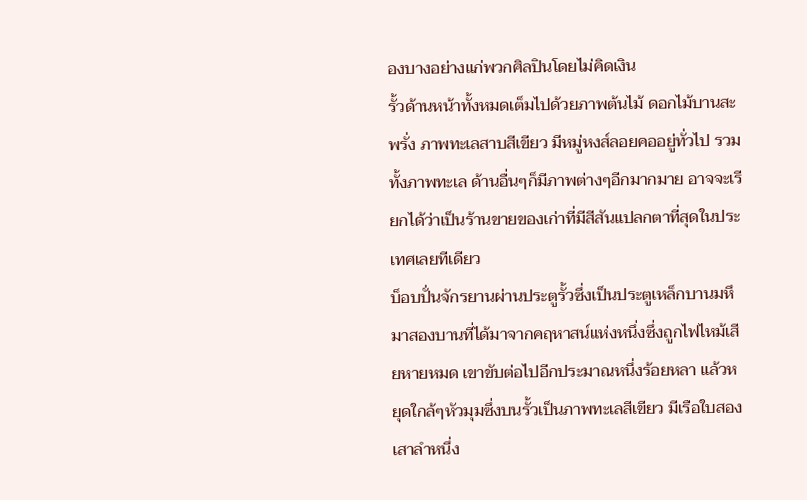องบางอย่างแก่พวกศิลปินโดยไม่คิดเงิน
รั้วด้านหน้าทั้งหมดเต็มไปด้วยภาพต้นไม้ ดอกไม้บานสะพรั่ง ภาพทะเลสาบสีเขียว มีหมู่หงส์ลอยคออยู่ทั่วไป รวมทั้งภาพทะเล ด้านอื่นๆก็มีภาพต่างๆอีกมากมาย อาจจะเรียกได้ว่าเป็นร้านขายของเก่าที่มีสีสันแปลกตาที่สุดในประเทศเลยทีเดียว
บ็อบปั่นจักรยานผ่านประตูรั้วซึ่งเป็นประตูเหล็กบานมหึมาสองบานที่ได้มาจากคฤหาสน์แห่งหนึ่งซึ่งถูกไฟไหม้เสียหายหมด เขาขับต่อไปอีกประมาณหนึ่งร้อยหลา แล้วหยุดใกล้ๆหัวมุมซึ่งบนรั้วเป็นภาพทะเลสีเขียว มีเรือใบสองเสาลำหนึ่ง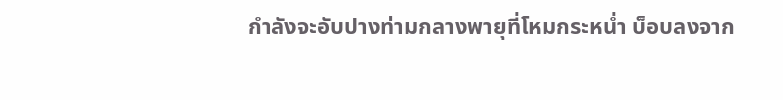กำลังจะอับปางท่ามกลางพายุที่โหมกระหน่ำ บ็อบลงจาก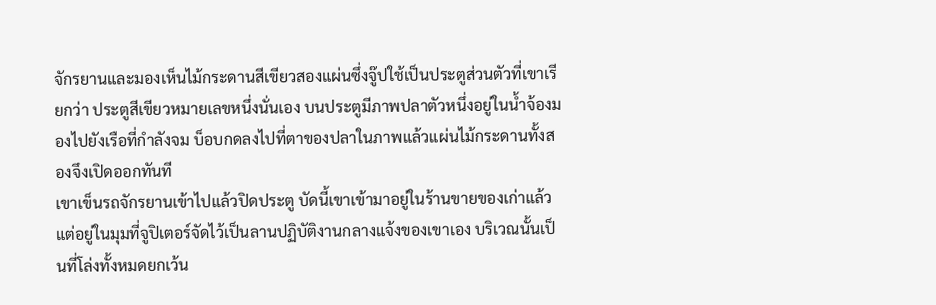จักรยานและมองเห็นไม้กระดานสีเขียวสองแผ่นซึ่งจู๊ปใช้เป็นประตูส่วนตัวที่เขาเรียกว่า ประตูสีเขียวหมายเลขหนึ่งนั่นเอง บนประตูมีภาพปลาตัวหนึ่งอยู่ในน้ำจ้องมองไปยังเรือที่กำลังจม บ็อบกดลงไปที่ตาของปลาในภาพแล้วแผ่นไม้กระดานทั้งสองจึงเปิดออกทันที
เขาเข็นรถจักรยานเข้าไปแล้วปิดประตู บัดนี้เขาเข้ามาอยู่ในร้านขายของเก่าแล้ว แต่อยู่ในมุมที่จูปิเตอร์จัดไว้เป็นลานปฏิบัติงานกลางแจ้งของเขาเอง บริเวณนั้นเป็นที่โล่งทั้งหมดยกเว้น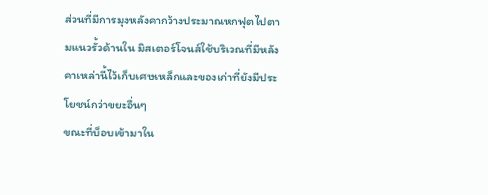ส่วนที่มีการมุงหลังคากว้างประมาณหกฟุตไปตามแนวรั้วด้านใน มิสเตอร์โจนส์ใช้บริเวณที่มีหลังคาเหล่านี้ไว้เก็บเศษเหล็กและของเก่าที่ยังมีประโยชน์กว่าขยะอื่นๆ
ขณะที่บ็อบเข้ามาใน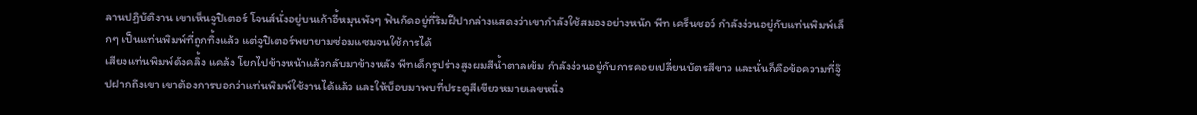ลานปฏิบัติงาน เขาเห็นจูปิเตอร์ โจนส์นั่งอยู่บนเก้าอี้หมุนพังๆ ฟันกัดอยู่ที่ริมฝีปากล่างแสดงว่าเขากำลังใช้สมองอย่างหนัก พีท เคร็นชอว์ กำลังง่วนอยู่กับแท่นพิมพ์เล็กๆ เป็นแท่นพิมพ์ที่ถูกทิ้งแล้ว แต่จูปิเตอร์พยายามซ่อมแซมจนใช้การได้
เสียงแท่นพิมพ์ดังคลิ้ง แคล้ง โยกไปข้างหน้าแล้วกลับมาข้างหลัง พีทเด็กรูปร่างสูงผมสีน้ำตาลเข้ม กำลังง่วนอยู่กับการคอยเปลี่ยนบัตรสีขาว และนั่นก็คือข้อความที่จู๊ปฝากถึงเขา เขาต้องการบอกว่าแท่นพิมพ์ใช้งานได้แล้ว และให้บ็อบมาพบที่ประตูสีเขียวหมายเลขหนึ่ง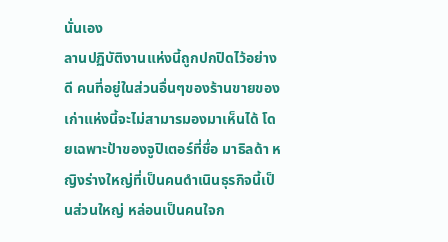นั่นเอง
ลานปฏิบัติงานแห่งนี้ถูกปกปิดไว้อย่างดี คนที่อยู่ในส่วนอื่นๆของร้านขายของเก่าแห่งนี้จะไม่สามารมองมาเห็นได้ โดยเฉพาะป้าของจูปิเตอร์ที่ชื่อ มาธิลด้า หญิงร่างใหญ่ที่เป็นคนดำเนินธุรกิจนี้เป็นส่วนใหญ่ หล่อนเป็นคนใจก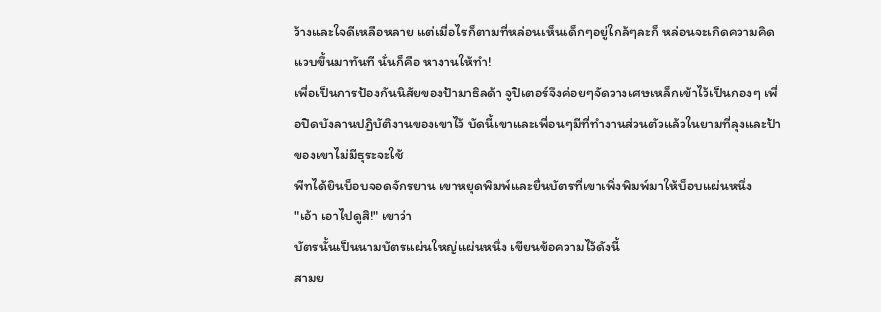ว้างและใจดีเหลือหลาย แต่เมื่อไรก็ตามที่หล่อนเห็นเด็กๆอยู่ใกล้ๆละก็ หล่อนจะเกิดความคิดแวบขึ้นมาทันที นั่นก็คือ หางานให้ทำ!
เพื่อเป็นการป้องกันนิสัยของป้ามาธิลด้า จูปิเตอร์จึงค่อยๆจัดวางเศษเหล็กเข้าไว้เป็นกองๆ เพื่อปิดบังลานปฏิบัติงานของเขาไว้ บัดนี้เขาและเพื่อนๆมีที่ทำงานส่วนตัวแล้วในยามที่ลุงและป้าของเขาไม่มีธุระจะใช้
พีทได้ยินบ็อบจอดจักรยาน เขาหยุดพิมพ์และยื่นบัตรที่เขาเพิ่งพิมพ์มาให้บ็อบแผ่นหนึ่ง
"เอ้า เอาไปดูสิ!" เขาว่า
บัตรนั้นเป็นนามบัตรแผ่นใหญ่แผ่นหนึ่ง เขียนข้อความไว้ดังนี้
สามย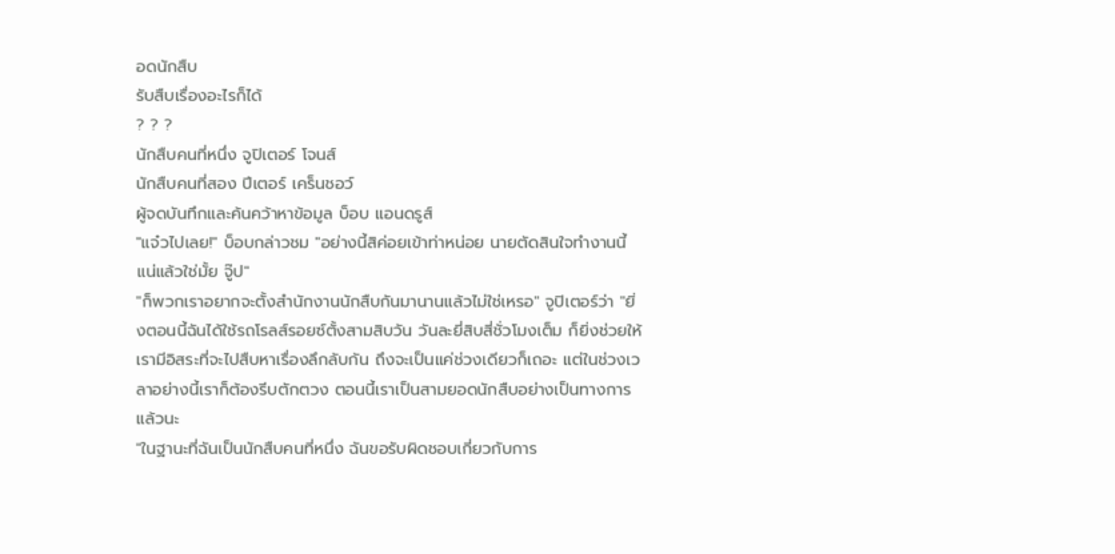อดนักสืบ
รับสืบเรื่องอะไรก็ได้
? ? ?
นักสืบคนที่หนึ่ง จูปิเตอร์ โจนส์
นักสืบคนที่สอง ปีเตอร์ เคร็นชอว์
ผู้จดบันทึกและค้นคว้าหาข้อมูล บ็อบ แอนดรูส์
"แจ๋วไปเลย!" บ็อบกล่าวชม "อย่างนี้สิค่อยเข้าท่าหน่อย นายตัดสินใจทำงานนี้แน่แล้วใช่มั้ย จู๊ป"
"ก็พวกเราอยากจะตั้งสำนักงานนักสืบกันมานานแล้วไม่ใช่เหรอ" จูปิเตอร์ว่า "ยิ่งตอนนี้ฉันได้ใช้รถโรลส์รอยซ์ตั้งสามสิบวัน วันละยี่สิบสี่ชั่วโมงเต็ม ก็ยิ่งช่วยให้เรามีอิสระที่จะไปสืบหาเรื่องลึกลับกัน ถึงจะเป็นแค่ช่วงเดียวก็เถอะ แต่ในช่วงเวลาอย่างนี้เราก็ต้องรีบตักตวง ตอนนี้เราเป็นสามยอดนักสืบอย่างเป็นทางการแล้วนะ
"ในฐานะที่ฉันเป็นนักสืบคนที่หนึ่ง ฉันขอรับผิดชอบเกี่ยวกับการ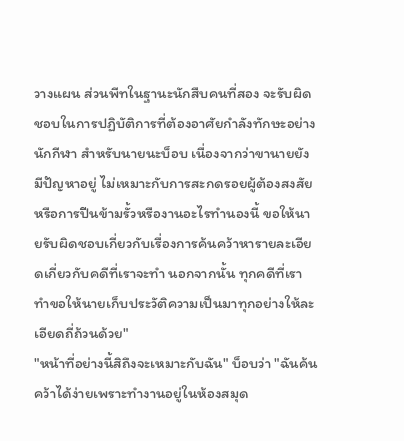วางแผน ส่วนพีทในฐานะนักสืบคนที่สอง จะรับผิดชอบในการปฏิบัติการที่ต้องอาศัยกำลังทักษะอย่างนักกีฬา สำหรับนายนะบ็อบ เนื่องจากว่าขานายยังมีปัญหาอยู่ ไม่เหมาะกับการสะกดรอยผู้ต้องสงสัยหรือการปีนข้ามรั้วหรืองานอะไรทำนองนี้ ขอให้นายรับผิดชอบเกี่ยวกับเรื่องการค้นคว้าหารายละเอียดเกี่ยวกับคดีที่เราจะทำ นอกจากนั้น ทุกคดีที่เราทำขอให้นายเก็บประวัติความเป็นมาทุกอย่างให้ละเอียดถี่ถ้วนด้วย"
"หน้าที่อย่างนี้สิถึงจะเหมาะกับฉัน" บ็อบว่า "ฉันค้นคว้าได้ง่ายเพราะทำงานอยู่ในห้องสมุด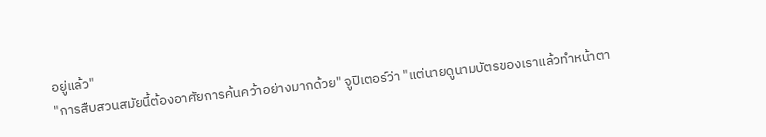อยู่แล้ว"
"การสืบสวนสมัยนี้ต้องอาศัยการค้นคว้าอย่างมากด้วย" จูปิเตอร์ว่า "แต่นายดูนามบัตรของเราแล้วทำหน้าตา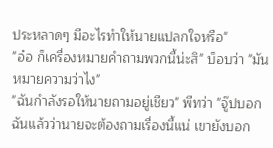ประหลาดๆ มีอะไรทำให้นายแปลกใจหรือ"
"อ๋อ ก็เครื่องหมายคำถามพวกนี้น่ะสิ" บ็อบว่า "มันหมายความว่าไง"
"ฉันกำลังรอให้นายถามอยู่เชียว" พีทว่า "จู๊ปบอกฉันแล้วว่านายจะต้องถามเรื่องนี้แน่ เขายังบอก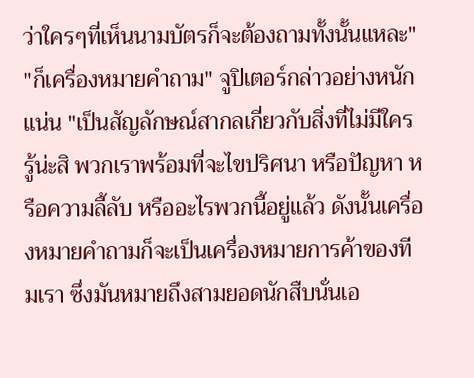ว่าใครๆที่เห็นนามบัตรก็จะต้องถามทั้งนั้นแหละ"
"ก็เครื่องหมายคำถาม" จูปิเตอร์กล่าวอย่างหนักแน่น "เป็นสัญลักษณ์สากลเกี่ยวกับสิ่งที่ไม่มีใครรู้น่ะสิ พวกเราพร้อมที่จะไขปริศนา หรือปัญหา หรือความลี้ลับ หรืออะไรพวกนี้อยู่แล้ว ดังนั้นเครื่องหมายคำถามก็จะเป็นเครื่องหมายการค้าของทีมเรา ซึ่งมันหมายถึงสามยอดนักสืบนั่นเอ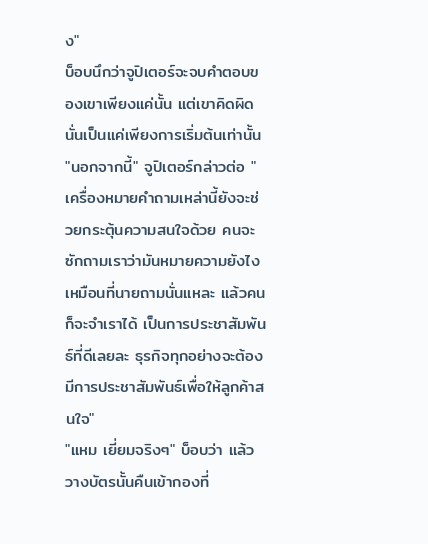ง"
บ็อบนึกว่าจูปิเตอร์จะจบคำตอบของเขาเพียงแค่นั้น แต่เขาคิดผิด นั่นเป็นแค่เพียงการเริ่มต้นเท่านั้น
"นอกจากนี้" จูปิเตอร์กล่าวต่อ "เครื่องหมายคำถามเหล่านี้ยังจะช่วยกระตุ้นความสนใจด้วย คนจะซักถามเราว่ามันหมายความยังไง เหมือนที่นายถามนั่นแหละ แล้วคนก็จะจำเราได้ เป็นการประชาสัมพันธ์ที่ดีเลยละ ธุรกิจทุกอย่างจะต้องมีการประชาสัมพันธ์เพื่อให้ลูกค้าสนใจ"
"แหม เยี่ยมจริงๆ" บ็อบว่า แล้ววางบัตรนั้นคืนเข้ากองที่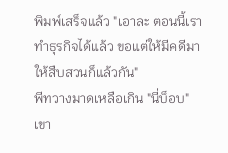พิมพ์เสร็จแล้ว "เอาละ ตอนนี้เราทำธุรกิจได้แล้ว ขอแต่ให้มีคดีมาให้สืบสวนก็แล้วกัน"
พีทวางมาดเหลือเกิน "นี่บ็อบ" เขา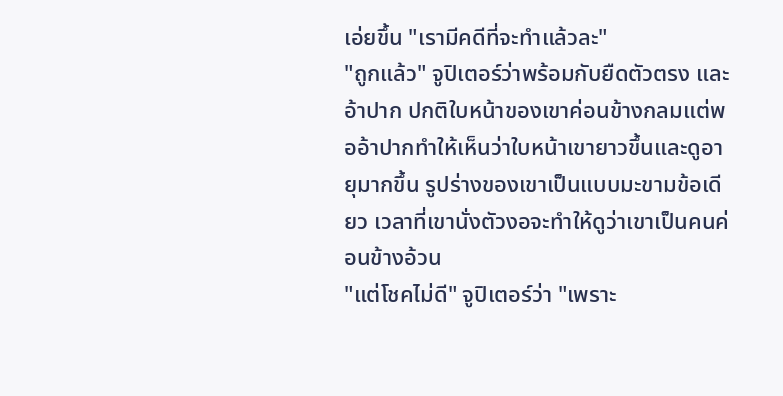เอ่ยขึ้น "เรามีคดีที่จะทำแล้วละ"
"ถูกแล้ว" จูปิเตอร์ว่าพร้อมกับยืดตัวตรง และอ้าปาก ปกติใบหน้าของเขาค่อนข้างกลมแต่พออ้าปากทำให้เห็นว่าใบหน้าเขายาวขึ้นและดูอายุมากขึ้น รูปร่างของเขาเป็นแบบมะขามข้อเดียว เวลาที่เขานั่งตัวงอจะทำให้ดูว่าเขาเป็นคนค่อนข้างอ้วน
"แต่โชคไม่ดี" จูปิเตอร์ว่า "เพราะ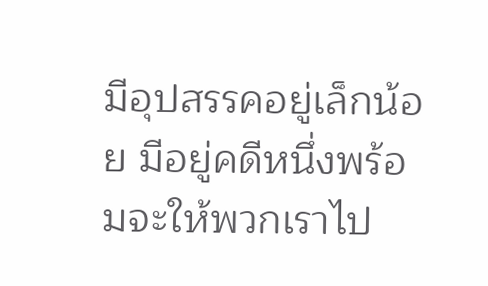มีอุปสรรคอยู่เล็กน้อย มีอยู่คดีหนึ่งพร้อมจะให้พวกเราไป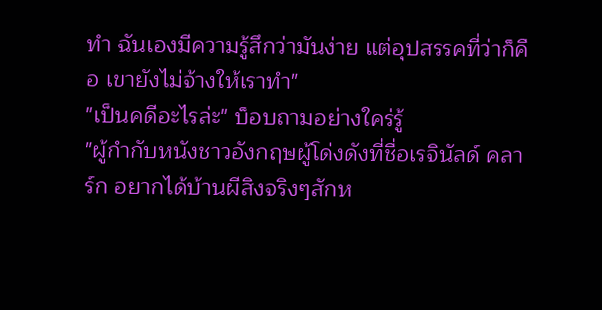ทำ ฉันเองมีความรู้สึกว่ามันง่าย แต่อุปสรรคที่ว่าก็คือ เขายังไม่จ้างให้เราทำ"
"เป็นคดีอะไรล่ะ" บ็อบถามอย่างใคร่รู้
"ผู้กำกับหนังชาวอังกฤษผู้โด่งดังที่ชื่อเรจินัลด์ คลาร์ก อยากได้บ้านผีสิงจริงๆสักห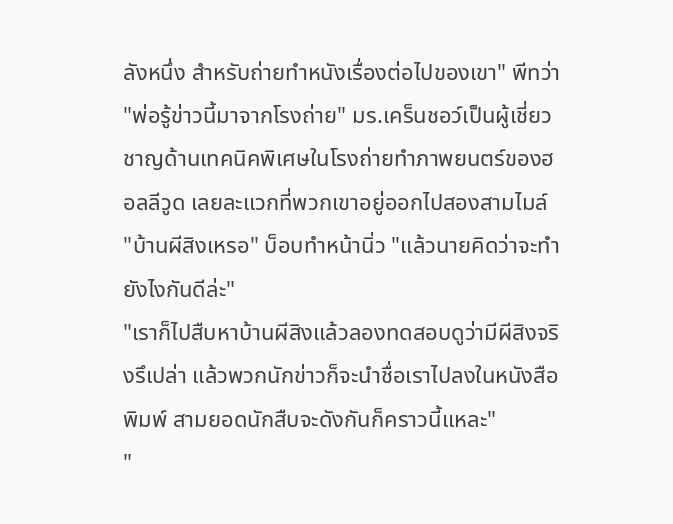ลังหนึ่ง สำหรับถ่ายทำหนังเรื่องต่อไปของเขา" พีทว่า "พ่อรู้ข่าวนี้มาจากโรงถ่าย" มร.เคร็นชอว์เป็นผู้เชี่ยวชาญด้านเทคนิคพิเศษในโรงถ่ายทำภาพยนตร์ของฮอลลีวูด เลยละแวกที่พวกเขาอยู่ออกไปสองสามไมล์
"บ้านผีสิงเหรอ" บ็อบทำหน้านิ่ว "แล้วนายคิดว่าจะทำยังไงกันดีล่ะ"
"เราก็ไปสืบหาบ้านผีสิงแล้วลองทดสอบดูว่ามีผีสิงจริงรึเปล่า แล้วพวกนักข่าวก็จะนำชื่อเราไปลงในหนังสือพิมพ์ สามยอดนักสืบจะดังกันก็คราวนี้แหละ"
"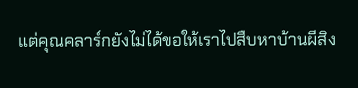แต่คุณคลาร์กยังไม่ได้ขอให้เราไปสืบหาบ้านผีสิง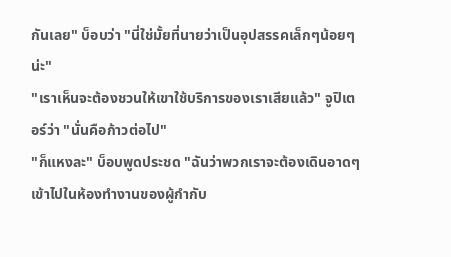กันเลย" บ็อบว่า "นี่ใช่มั้ยที่นายว่าเป็นอุปสรรคเล็กๆน้อยๆน่ะ"
"เราเห็นจะต้องชวนให้เขาใช้บริการของเราเสียแล้ว" จูปิเตอร์ว่า "นั่นคือก้าวต่อไป"
"ก็แหงละ" บ็อบพูดประชด "ฉันว่าพวกเราจะต้องเดินอาดๆเข้าไปในห้องทำงานของผู้กำกับ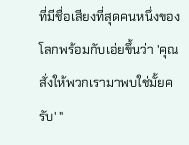ที่มีชื่อเสียงที่สุดคนหนึ่งของโลกพร้อมกับเอ่ยขึ้นว่า 'คุณสั่งให้พวกเรามาพบใช่มั้ยครับ' "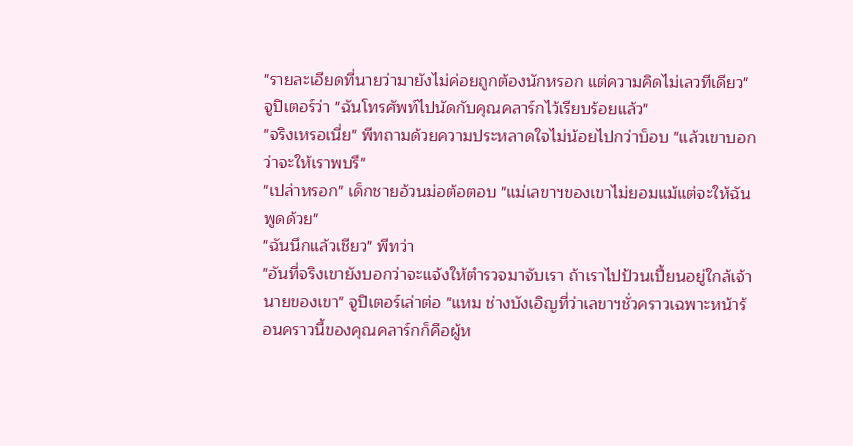"รายละเอียดที่นายว่ามายังไม่ค่อยถูกต้องนักหรอก แต่ความคิดไม่เลวทีเดียว" จูปิเตอร์ว่า "ฉันโทรศัพท์ไปนัดกับคุณคลาร์กไว้เรียบร้อยแล้ว"
"จริงเหรอเนี่ย" พีทถามด้วยความประหลาดใจไม่น้อยไปกว่าบ็อบ "แล้วเขาบอกว่าจะให้เราพบรึ"
"เปล่าหรอก" เด็กชายอ้วนม่อต้อตอบ "แม่เลขาฯของเขาไม่ยอมแม้แต่จะให้ฉันพูดด้วย"
"ฉันนึกแล้วเชียว" พีทว่า
"อันที่จริงเขายังบอกว่าจะแจ้งให้ตำรวจมาจับเรา ถ้าเราไปป้วนเปี้ยนอยู่ใกล้เจ้านายของเขา" จูปิเตอร์เล่าต่อ "แหม ช่างบังเอิญที่ว่าเลขาฯชั่วคราวเฉพาะหน้าร้อนคราวนี้ของคุณคลาร์กก็คือผู้ห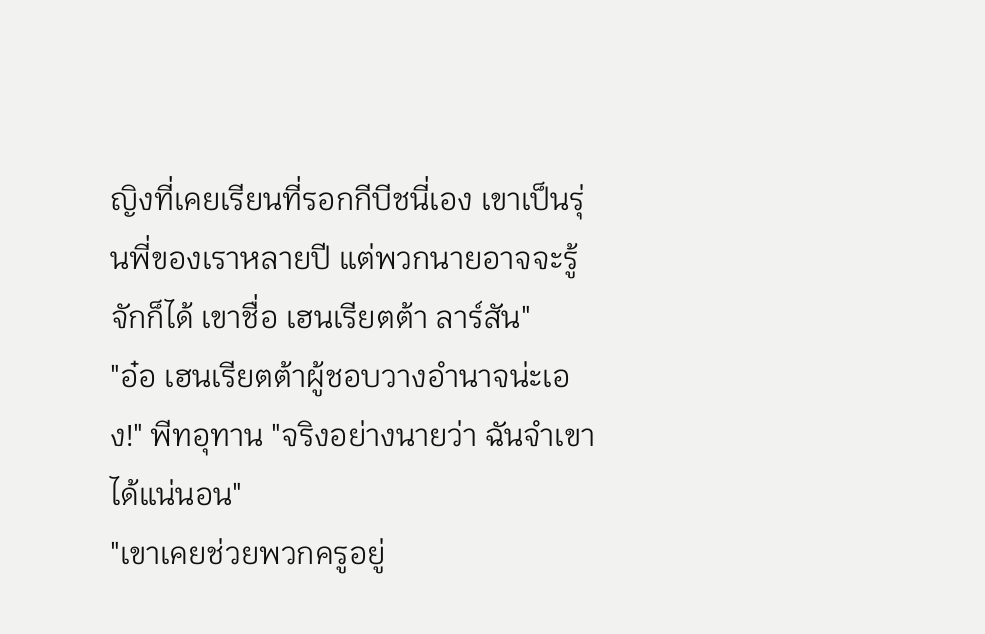ญิงที่เคยเรียนที่รอกกีบีชนี่เอง เขาเป็นรุ่นพี่ของเราหลายปี แต่พวกนายอาจจะรู้จักก็ได้ เขาชื่อ เฮนเรียตต้า ลาร์สัน"
"อ๋อ เฮนเรียตต้าผู้ชอบวางอำนาจน่ะเอง!" พีทอุทาน "จริงอย่างนายว่า ฉันจำเขาได้แน่นอน"
"เขาเคยช่วยพวกครูอยู่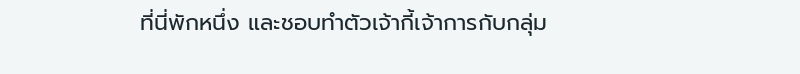ที่นี่พักหนึ่ง และชอบทำตัวเจ้ากี้เจ้าการกับกลุ่ม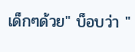เด็กๆด้วย" บ็อบว่า "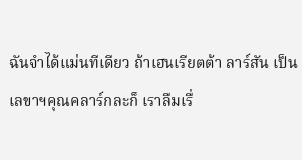ฉันจำได้แม่นทีเดียว ถ้าเฮนเรียตต้า ลาร์สัน เป็นเลขาฯคุณคลาร์กละก็ เราลืมเรื่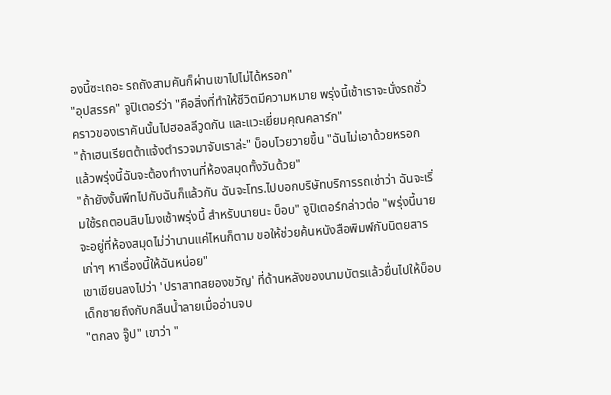องนี้ซะเถอะ รถถังสามคันก็ผ่านเขาไปไม่ได้หรอก"
"อุปสรรค" จูปิเตอร์ว่า "คือสิ่งที่ทำให้ชีวิตมีความหมาย พรุ่งนี้เช้าเราจะนั่งรถชั่วคราวของเราคันนั้นไปฮอลลีวูดกัน และแวะเยี่ยมคุณคลาร์ก"
"ถ้าเฮนเรียตต้าแจ้งตำรวจมาจับเราล่ะ" บ็อบโวยวายขึ้น "ฉันไม่เอาด้วยหรอก แล้วพรุ่งนี้ฉันจะต้องทำงานที่ห้องสมุดทั้งวันด้วย"
"ถ้ายังงั้นพีทไปกับฉันก็แล้วกัน ฉันจะโทร.ไปบอกบริษัทบริการรถเช่าว่า ฉันจะเริ่มใช้รถตอนสิบโมงเช้าพรุ่งนี้ สำหรับนายนะ บ็อบ" จูปิเตอร์กล่าวต่อ "พรุ่งนี้นายจะอยู่ที่ห้องสมุดไม่ว่านานแค่ไหนก็ตาม ขอให้ช่วยค้นหนังสือพิมพ์กับนิตยสารเก่าๆ หาเรื่องนี้ให้ฉันหน่อย"
เขาเขียนลงไปว่า 'ปราสาทสยองขวัญ' ที่ด้านหลังของนามบัตรแล้วยื่นไปให้บ็อบ เด็กชายถึงกับกลืนน้ำลายเมื่ออ่านจบ
"ตกลง จู๊ป" เขาว่า "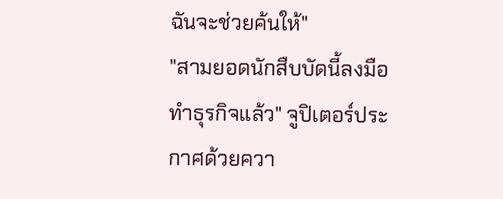ฉันจะช่วยค้นให้"
"สามยอดนักสืบบัดนี้ลงมือทำธุรกิจแล้ว" จูปิเตอร์ประกาศด้วยควา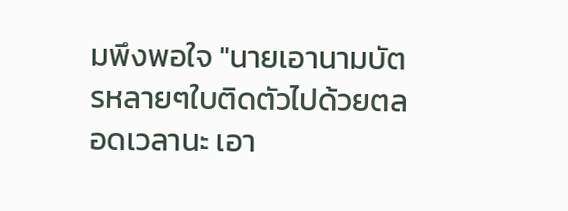มพึงพอใจ "นายเอานามบัตรหลายๆใบติดตัวไปด้วยตลอดเวลานะ เอา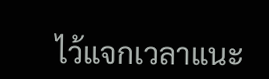ไว้แจกเวลาแนะ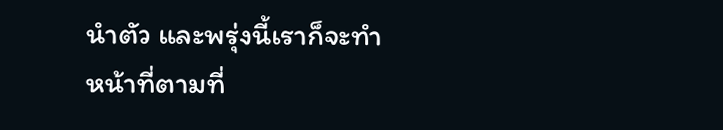นำตัว และพรุ่งนี้เราก็จะทำหน้าที่ตามที่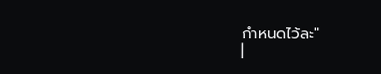กำหนดไว้ละ"
|